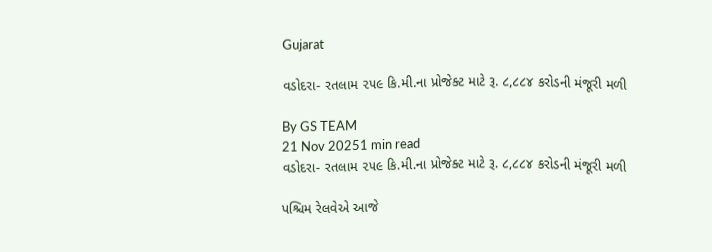Gujarat

વડોદરા- રતલામ ૨૫૯ કિ.મી.ના પ્રોજેક્ટ માટે રૂ. ૮,૮૮૪ કરોડની મંજૂરી મળી

By GS TEAM
21 Nov 20251 min read
વડોદરા- રતલામ ૨૫૯ કિ.મી.ના પ્રોજેક્ટ માટે રૂ. ૮,૮૮૪ કરોડની મંજૂરી મળી

પશ્ચિમ રેલવેએ આજે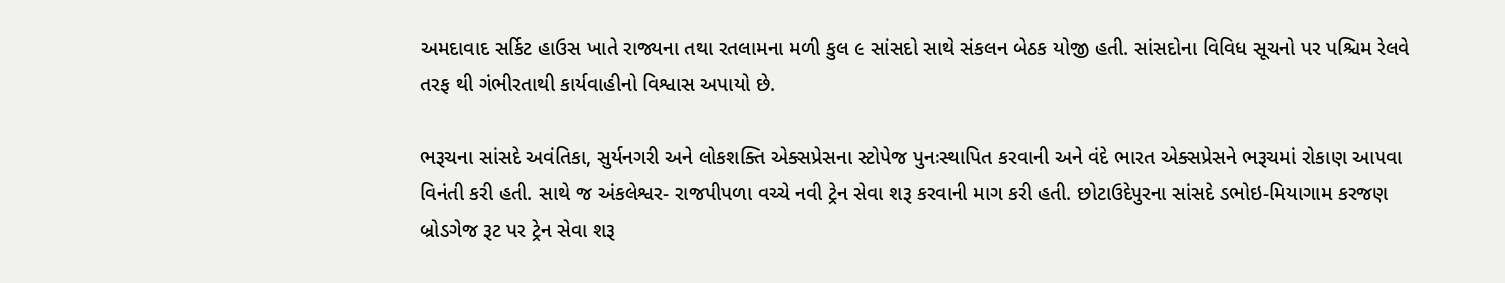અમદાવાદ સર્કિટ હાઉસ ખાતે રાજ્યના તથા રતલામના મળી કુલ ૯ સાંસદો સાથે સંકલન બેઠક યોજી હતી. સાંસદોના વિવિધ સૂચનો પર પશ્ચિમ રેલવે તરફ થી ગંભીરતાથી કાર્યવાહીનો વિશ્વાસ અપાયો છે.

ભરૂચના સાંસદે અવંતિકા, સુર્યનગરી અને લોકશક્તિ એક્સપ્રેસના સ્ટોપેજ પુનઃસ્થાપિત કરવાની અને વંદે ભારત એક્સપ્રેસને ભરૂચમાં રોકાણ આપવા વિનંતી કરી હતી. સાથે જ અંકલેશ્વર- રાજપીપળા વચ્ચે નવી ટ્રેન સેવા શરૂ કરવાની માગ કરી હતી. છોટાઉદેપુરના સાંસદે ડભોઇ-મિયાગામ કરજણ બ્રોડગેજ રૂટ પર ટ્રેન સેવા શરૂ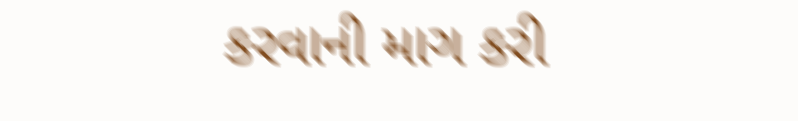કરવાની માગ કરી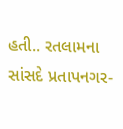હતી.. રતલામના સાંસદે પ્રતાપનગર-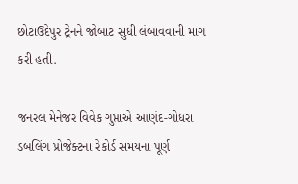છોટાઉદેપુર ટ્રેનને જોબાટ સુધી લંબાવવાની માગ કરી હતી.

જનરલ મેનેજર વિવેક ગુપ્તાએ આણંદ-ગોધરા ડબલિંગ પ્રોજેક્ટના રેકોર્ડ સમયના પૂર્ણ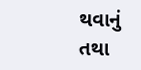થવાનું તથા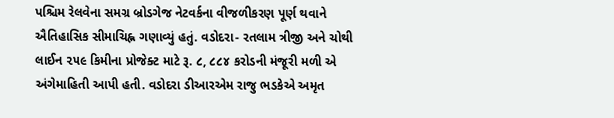પશ્ચિમ રેલવેના સમગ્ર બ્રોડગેજ નેટવર્કના વીજળીકરણ પૂર્ણ થવાને ઐતિહાસિક સીમાચિહ્ન ગણાવ્યું હતું. વડોદરા- રતલામ ત્રીજી અને ચોથી લાઈન ૨૫૯ કિમીના પ્રોજેક્ટ માટે રૂ. ૮, ૮૮૪ કરોડની મંજૂરી મળી એ અંગેમાહિતી આપી હતી. વડોદરા ડીઆરએમ રાજુ ભડકેએ અમૃત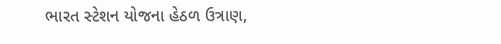ભારત સ્ટેશન યોજના હેઠળ ઉત્રાણ,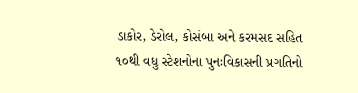ડાકોર, ડેરોલ, કોસંબા અને કરમસદ સહિત ૧૦થી વધુ સ્ટેશનોના પુનઃવિકાસની પ્રગતિનો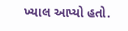ખ્યાલ આપ્યો હતો.